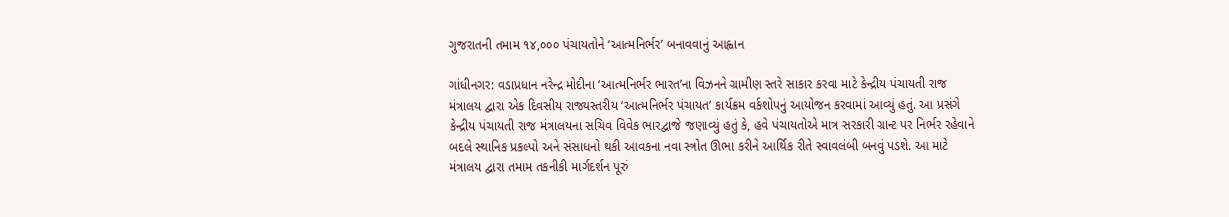ગુજરાતની તમામ ૧૪,૦૦૦ પંચાયતોને ‘આત્મનિર્ભર’ બનાવવાનું આહ્વાન

ગાંધીનગર: વડાપ્રધાન નરેન્દ્ર મોદીના ‘આત્મનિર્ભર ભારત’ના વિઝનને ગ્રામીણ સ્તરે સાકાર કરવા માટે કેન્દ્રીય પંચાયતી રાજ મંત્રાલય દ્વારા એક દિવસીય રાજ્યસ્તરીય ‘આત્મનિર્ભર પંચાયત’ કાર્યક્રમ વર્કશોપનું આયોજન કરવામાં આવ્યું હતું. આ પ્રસંગે કેન્દ્રીય પંચાયતી રાજ મંત્રાલયના સચિવ વિવેક ભારદ્વાજે જણાવ્યું હતું કે, હવે પંચાયતોએ માત્ર સરકારી ગ્રાન્ટ પર નિર્ભર રહેવાને બદલે સ્થાનિક પ્રકલ્પો અને સંસાધનો થકી આવકના નવા સ્ત્રોત ઊભા કરીને આર્થિક રીતે સ્વાવલંબી બનવું પડશે. આ માટે મંત્રાલય દ્વારા તમામ તકનીકી માર્ગદર્શન પૂરું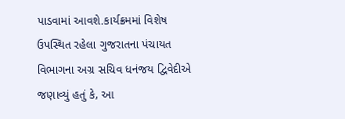પાડવામાં આવશે.કાર્યક્રમમાં વિશેષ ઉપસ્થિત રહેલા ગુજરાતના પંચાયત વિભાગના અગ્ર સચિવ ધનંજય દ્વિવેદીએ જણાવ્યું હતું કે, આ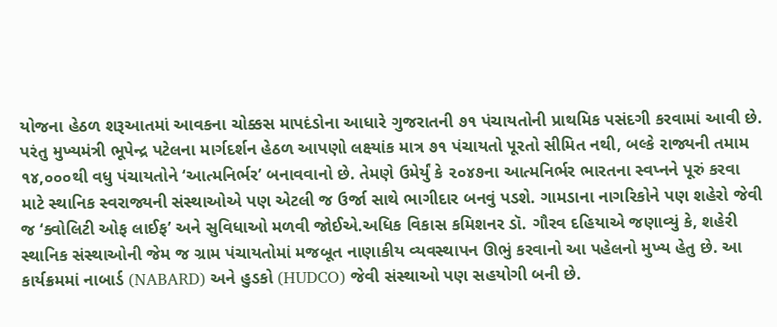યોજના હેઠળ શરૂઆતમાં આવકના ચોક્કસ માપદંડોના આધારે ગુજરાતની ૭૧ પંચાયતોની પ્રાથમિક પસંદગી કરવામાં આવી છે. પરંતુ મુખ્યમંત્રી ભૂપેન્દ્ર પટેલના માર્ગદર્શન હેઠળ આપણો લક્ષ્યાંક માત્ર ૭૧ પંચાયતો પૂરતો સીમિત નથી, બલ્કે રાજ્યની તમામ ૧૪,૦૦૦થી વધુ પંચાયતોને ‘આત્મનિર્ભર’ બનાવવાનો છે. તેમણે ઉમેર્યું કે ૨૦૪૭ના આત્મનિર્ભર ભારતના સ્વપ્નને પૂરું કરવા માટે સ્થાનિક સ્વરાજ્યની સંસ્થાઓએ પણ એટલી જ ઉર્જા સાથે ભાગીદાર બનવું પડશે. ગામડાના નાગરિકોને પણ શહેરો જેવી જ ‘ક્વોલિટી ઓફ લાઈફ’ અને સુવિધાઓ મળવી જોઈએ.અધિક વિકાસ કમિશનર ડૉ. ગૌરવ દહિયાએ જણાવ્યું કે, શહેરી સ્થાનિક સંસ્થાઓની જેમ જ ગ્રામ પંચાયતોમાં મજબૂત નાણાકીય વ્યવસ્થાપન ઊભું કરવાનો આ પહેલનો મુખ્ય હેતુ છે. આ કાર્યક્રમમાં નાબાર્ડ (NABARD) અને હુડકો (HUDCO) જેવી સંસ્થાઓ પણ સહયોગી બની છે.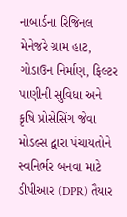નાબાર્ડના રિજિનલ મેનેજરે ગ્રામ હાટ, ગોડાઉન નિર્માણ, ફિલ્ટર પાણીની સુવિધા અને કૃષિ પ્રોસેસિંગ જેવા મોડલ્સ દ્વારા પંચાયતોને સ્વનિર્ભર બનવા માટે ડીપીઆર (DPR) તૈયાર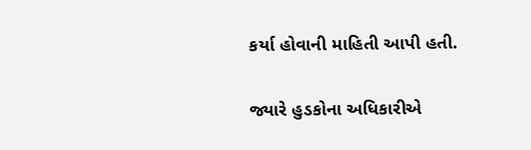કર્યા હોવાની માહિતી આપી હતી.

જ્યારે હુડકોના અધિકારીએ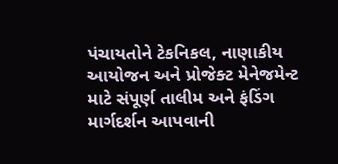પંચાયતોને ટેકનિકલ, નાણાકીય આયોજન અને પ્રોજેક્ટ મેનેજમેન્ટ માટે સંપૂર્ણ તાલીમ અને ફંડિંગ માર્ગદર્શન આપવાની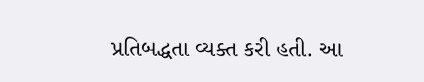પ્રતિબદ્ધતા વ્યક્ત કરી હતી. આ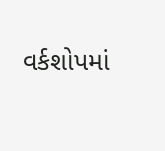વર્કશોપમાં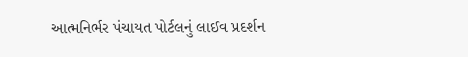આત્મનિર્ભર પંચાયત પોર્ટલનું લાઈવ પ્રદર્શન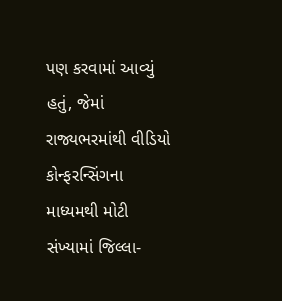પણ કરવામાં આવ્યું હતું, જેમાં રાજ્યભરમાંથી વીડિયો કોન્ફરન્સિંગના માધ્યમથી મોટી સંખ્યામાં જિલ્લા-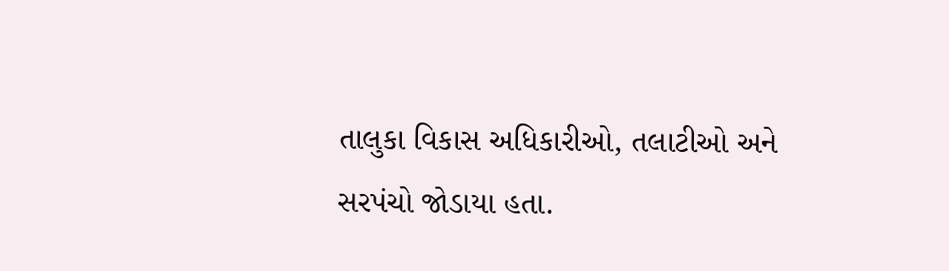તાલુકા વિકાસ અધિકારીઓ, તલાટીઓ અને સરપંચો જોડાયા હતા.